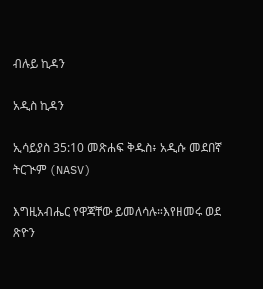ብሉይ ኪዳን

አዲስ ኪዳን

ኢሳይያስ 35:10 መጽሐፍ ቅዱስ፥ አዲሱ መደበኛ ትርጒም (NASV)

እግዚአብሔር የዋጃቸው ይመለሳሉ።እየዘመሩ ወደ ጽዮን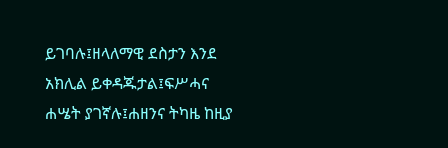ይገባሉ፤ዘላለማዊ ደስታን እንደ አክሊል ይቀዳጁታል፤ፍሥሓና ሐሤት ያገኛሉ፤ሐዘንና ትካዜ ከዚያ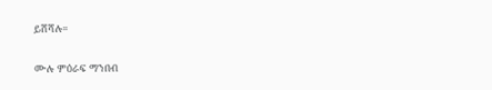ይሸሻሉ።

ሙሉ ምዕራፍ ማንበብ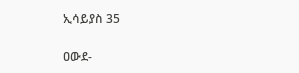ኢሳይያስ 35

ዐውደ-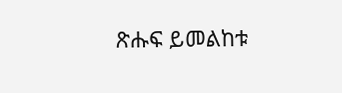ጽሑፍ ይመልከቱ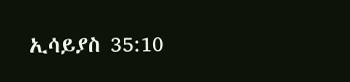ኢሳይያስ 35:10